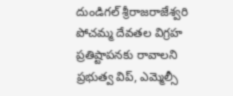దుండిగల్ శ్రీరాజరాజేశ్వరి పోచమ్మ దేవతల విగ్రహ ప్రతిష్టాపనకు రావాలని ప్రభుత్వ విప్, ఎమ్మెల్సీ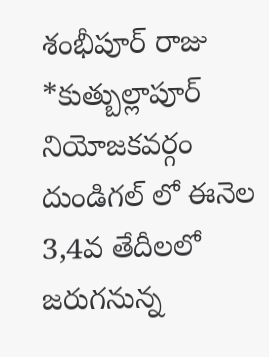శంభీపూర్ రాజు
*కుత్బుల్లాపూర్ నియోజకవర్గం దుండిగల్ లో ఈనెల 3,4వ తేదీలలో జరుగనున్న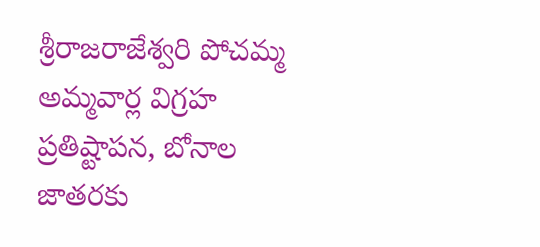శ్రీరాజరాజేశ్వరి పోచమ్మ అమ్మవార్ల విగ్రహ ప్రతిష్టాపన, బోనాల జాతరకు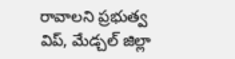రావాలని ప్రభుత్వ విప్, మేడ్చల్ జిల్లా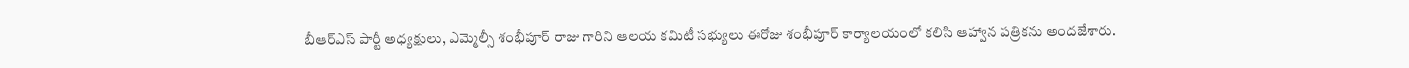బీఆర్ఎస్ పార్టీ అధ్యక్షులు, ఎమ్మెల్సీ శంభీపూర్ రాజు గారిని ఆలయ కమిటీ సభ్యులు ఈరోజు శంభీపూర్ కార్యాలయంలో కలిసి ఆహ్వాన పత్రికను అందజేశారు.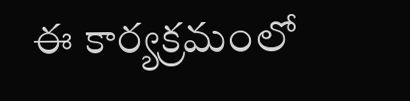ఈ కార్యక్రమంలో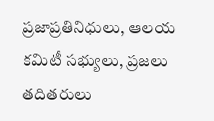ప్రజాప్రతినిధులు, ఆలయ కమిటీ సభ్యులు, ప్రజలు తదితరులు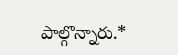పాల్గొన్నారు.*